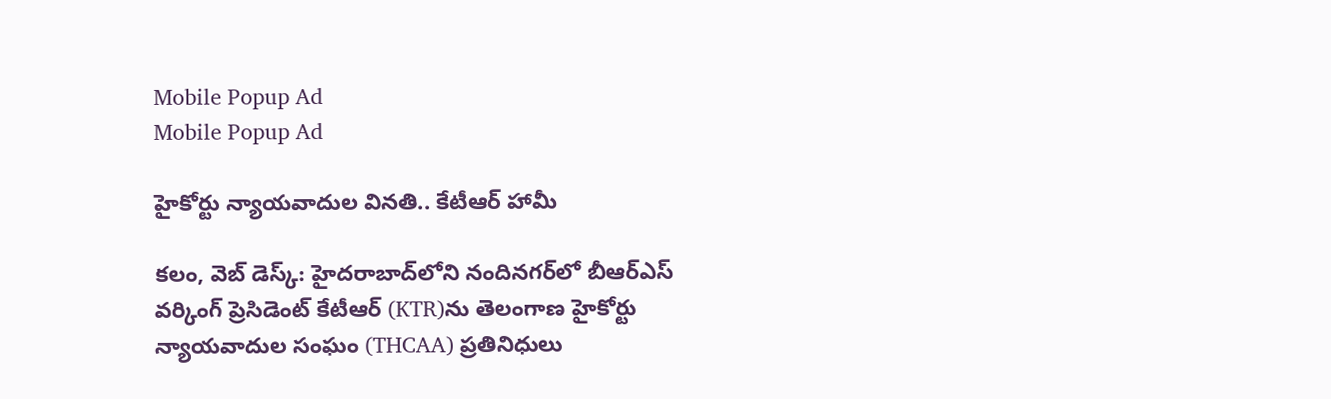Mobile Popup Ad
Mobile Popup Ad

హైకోర్టు న్యాయవాదుల వినతి.. కేటీఆర్ హామీ

కలం, వెబ్ డెస్క్: హైదరాబాద్‌లోని నందినగర్‌లో బీఆర్ఎస్ వర్కింగ్ ప్రెసిడెంట్ కేటీఆర్‌ (KTR)ను తెలంగాణ హైకోర్టు న్యాయవాదుల సంఘం (THCAA) ప్రతినిధులు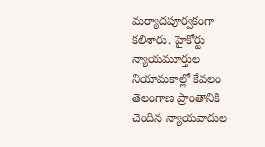మర్యాదపూర్వకంగా కలిశారు. హైకోర్టు న్యాయమూర్తుల నియామకాల్లో కేవలం తెలంగాణ ప్రాంతానికి చెందిన న్యాయవాదుల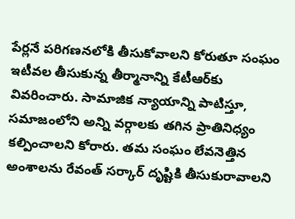పేర్లనే పరిగణనలోకి తీసుకోవాలని కోరుతూ సంఘం ఇటీవల తీసుకున్న తీర్మానాన్ని కేటీఆర్‌కు వివరించారు. సామాజిక న్యాయాన్ని పాటిస్తూ, సమాజంలోని అన్ని వర్గాలకు తగిన ప్రాతినిధ్యం కల్పించాలని కోరారు. తమ సంఘం లేవనెత్తిన అంశాలను రేవంత్ సర్కార్ దృష్టికి తీసుకురావాలని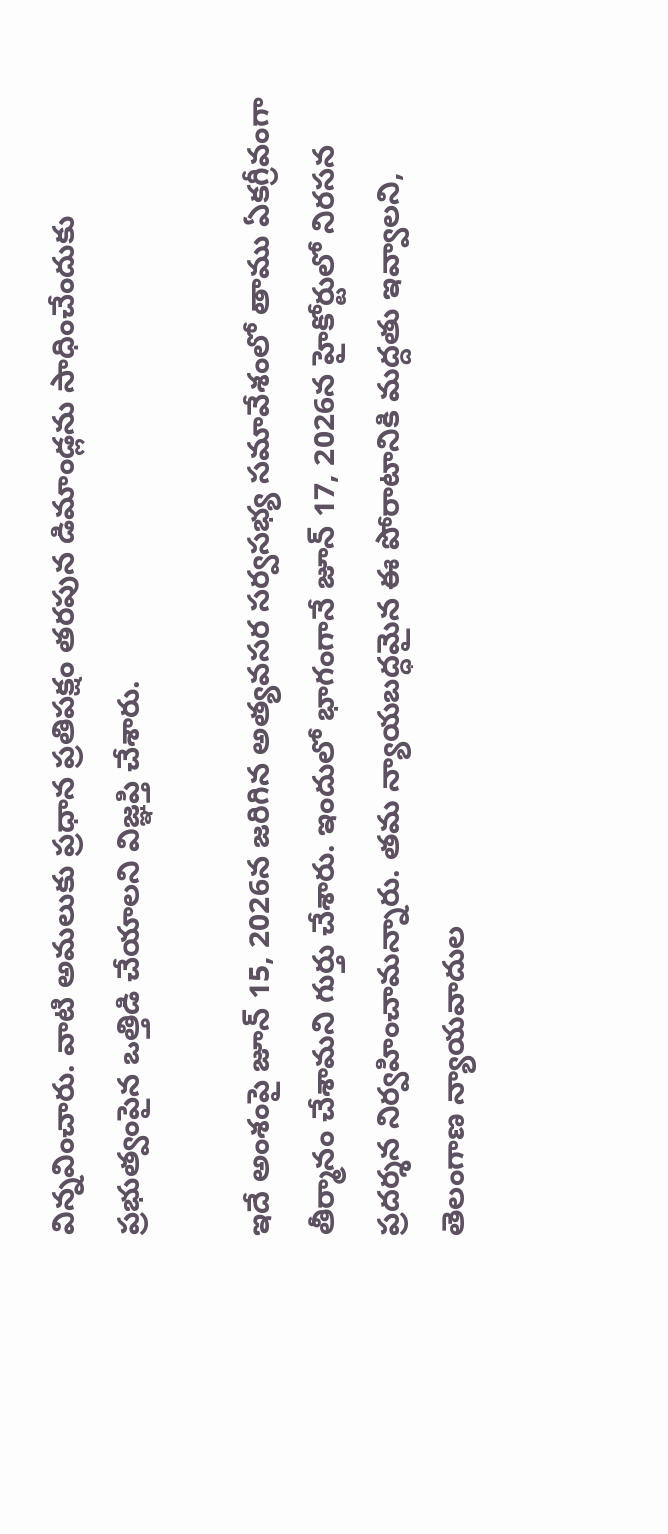విన్నవించారు. వాటి అమలుకు ప్రధాన ప్రతిపక్షం తరపున డిమాండ్లను సాధించేందుకు ప్రభుత్వంపైన ఒత్తిడి చేయాలని విజ్ఞప్తి చేశారు.

ఇదే అంశంపై జూన్ 15, 2026న జరిగిన అత్యవసర సర్వసభ్య సమావేశంలో తాము ఏకగ్రీవంగా తీర్మానం చేశామని గుర్తు చేశారు. ఇందులో భాగంగానే జూన్ 17, 2026న హైకోర్టులో నిరసన ప్రదర్శన నిర్వహించామన్నారు. తమ న్యాయబద్ధమైన ఈ పోరాటానికి మద్దతు ఇవ్వాలని, తెలంగాణ న్యాయవాదుల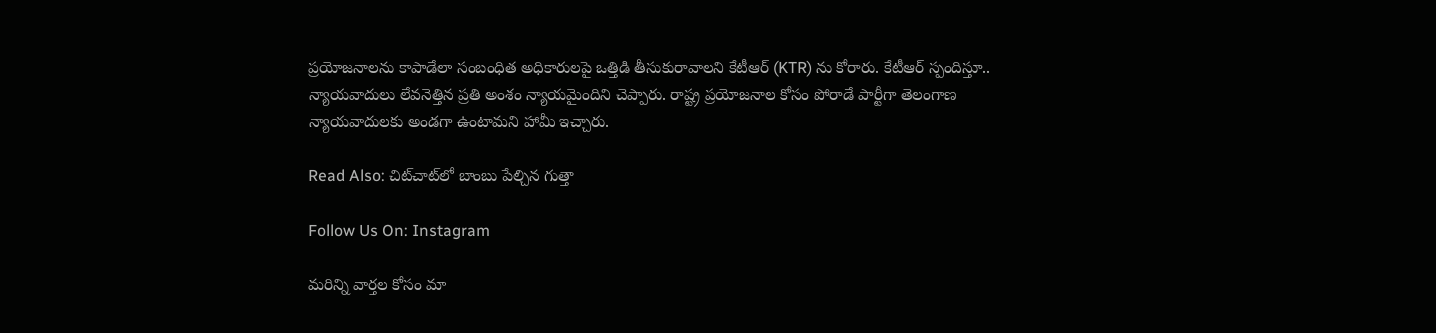ప్రయోజనాలను కాపాడేలా సంబంధిత అధికారులపై ఒత్తిడి తీసుకురావాలని కేటీఆర్ (KTR) ను కోరారు. కేటీఆర్ స్పందిస్తూ.. న్యాయవాదులు లేవనెత్తిన ప్రతి అంశం న్యాయమైందిని చెప్పారు. రాష్ట్ర ప్రయోజనాల కోసం పోరాడే పార్టీగా తెలంగాణ న్యాయవాదులకు అండగా ఉంటామని హామీ ఇచ్చారు.

Read Also: చిట్‌చాట్‌లో బాంబు పేల్చిన గుత్తా

Follow Us On: Instagram

మ‌రిన్ని వార్త‌ల కోసం మా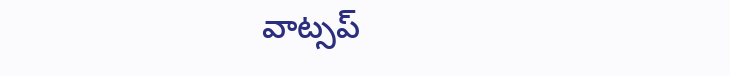వాట్స‌ప్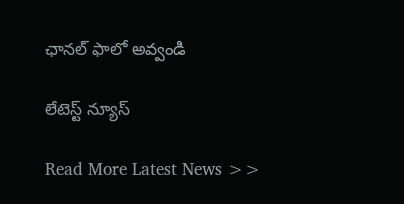ఛాన‌ల్ ఫాలో అవ్వండి

లేటెస్ట్ న్యూస్‌

Read More Latest News >>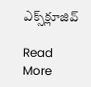ఎక్స్‌క్లూజివ్‌

Read More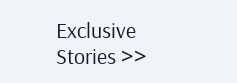Exclusive Stories >>